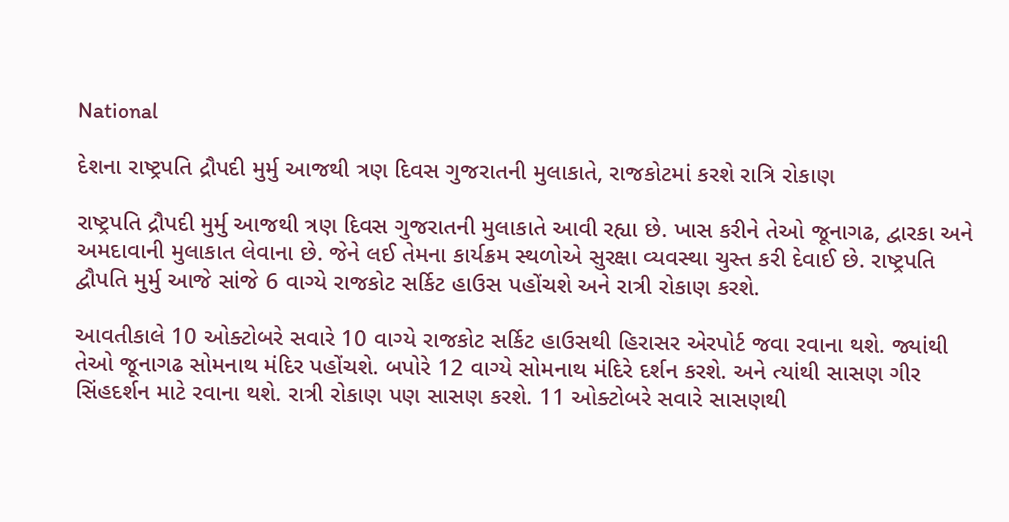National

દેશના રાષ્ટ્રપતિ દ્રૌપદી મુર્મુ આજથી ત્રણ દિવસ ગુજરાતની મુલાકાતે, રાજકોટમાં કરશે રાત્રિ રોકાણ

રાષ્ટ્રપતિ દ્રૌપદી મુર્મુ આજથી ત્રણ દિવસ ગુજરાતની મુલાકાતે આવી રહ્યા છે. ખાસ કરીને તેઓ જૂનાગઢ, દ્વારકા અને અમદાવાની મુલાકાત લેવાના છે. જેને લઈ તેમના કાર્યક્રમ સ્થળોએ સુરક્ષા વ્યવસ્થા ચુસ્ત કરી દેવાઈ છે. રાષ્ટ્રપતિ દ્વૌપતિ મુર્મુ આજે સાંજે 6 વાગ્યે રાજકોટ સર્કિટ હાઉસ પહોંચશે અને રાત્રી રોકાણ કરશે.

આવતીકાલે 10 ઓક્ટોબરે સવારે 10 વાગ્યે રાજકોટ સર્કિટ હાઉસથી હિરાસર એરપોર્ટ જવા રવાના થશે. જ્યાંથી તેઓ જૂનાગઢ સોમનાથ મંદિર પહોંચશે. બપોરે 12 વાગ્યે સોમનાથ મંદિરે દર્શન કરશે. અને ત્યાંથી સાસણ ગીર સિંહદર્શન માટે રવાના થશે. રાત્રી રોકાણ પણ સાસણ કરશે. 11 ઓક્ટોબરે સવારે સાસણથી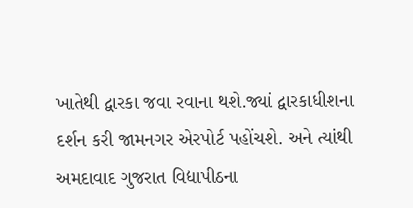ખાતેથી દ્વારકા જવા રવાના થશે.જ્યાં દ્વારકાધીશના દર્શન કરી જામનગર એરપોર્ટ પહોંચશે. અને ત્યાંથી  અમદાવાદ ગુજરાત વિદ્યાપીઠના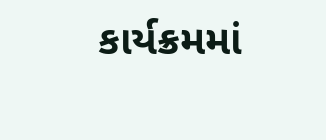કાર્યક્રમમાં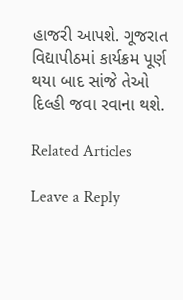હાજરી આપશે. ગૂજરાત વિદ્યાપીઠમાં કાર્યક્રમ પૂર્ણ થયા બાદ સાંજે તેઓ દિલ્હી જવા રવાના થશે.

Related Articles

Leave a Reply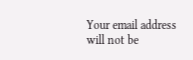Your email address will not be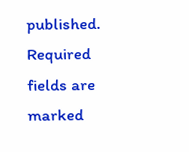published. Required fields are marked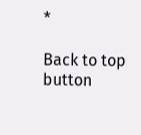*

Back to top button